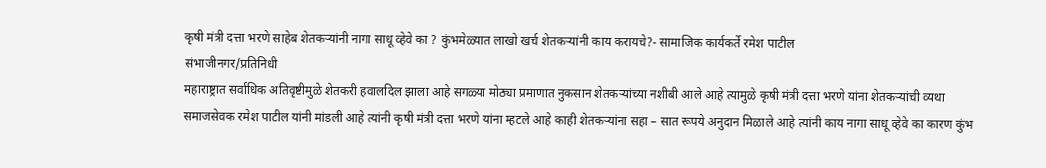कृषी मंत्री दत्ता भरणे साहेब शेतकऱ्यांनी नागा साधू व्हेवे का ? कुंभमेळ्यात लाखो खर्च शेतकऱ्यांनी काय करायचे?- सामाजिक कार्यकर्ते रमेश पाटील
संभाजीनगर/प्रतिनिधी
महाराष्ट्रात सर्वाधिक अतिवृष्टीमुळे शेतकरी हवालदिल झाला आहे सगळ्या मोठ्या प्रमाणात नुकसान शेतकऱ्यांच्या नशीबी आले आहे त्यामुळे कृषी मंत्री दत्ता भरणे यांना शेतकऱ्यांची व्यथा समाजसेवक रमेश पाटील यांनी मांडली आहे त्यांनी कृषी मंत्री दत्ता भरणे यांना म्हटले आहे काही शेतकऱ्यांना सहा – सात रूपये अनुदान मिळाले आहे त्यांनी काय नागा साधू व्हेवे का कारण कुंभ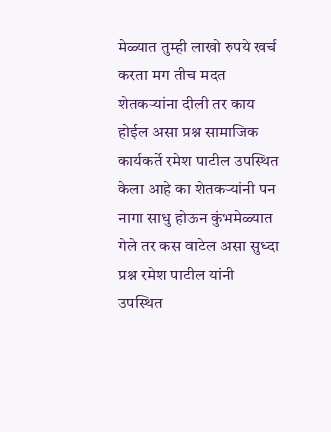मेळ्यात तुम्ही लाखो रुपये खर्च करता मग तीच मदत शेतकऱ्यांना दीली तर काय होईल असा प्रश्न सामाजिक कार्यकर्ते रमेश पाटील उपस्थित केला आहे का शेतकऱ्यांनी पन नागा साधु होऊन कुंभमेळ्यात गेले तर कस वाटेल असा सुध्दा प्रश्न रमेश पाटील यांनी उपस्थित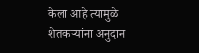केला आहे त्यामुळे शेतकऱ्यांना अनुदान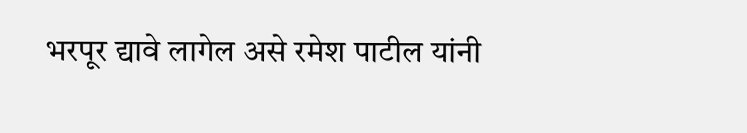भरपूर द्यावे लागेल असे रमेश पाटील यांनी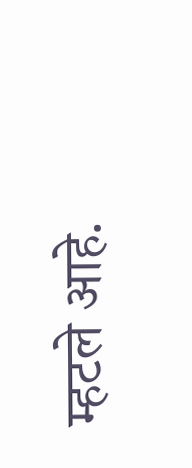म्हटले आहे.